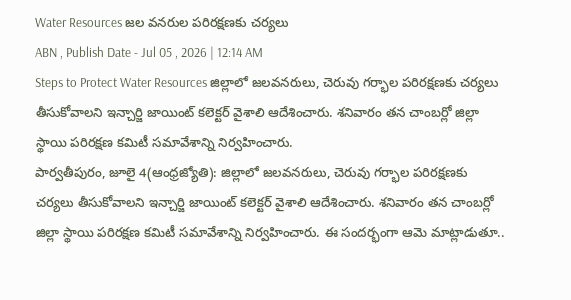Water Resources జల వనరుల పరిరక్షణకు చర్యలు
ABN , Publish Date - Jul 05 , 2026 | 12:14 AM
Steps to Protect Water Resources జిల్లాలో జలవనరులు, చెరువు గర్భాల పరిరక్షణకు చర్యలు తీసుకోవాలని ఇన్చార్జి జాయింట్ కలెక్టర్ వైశాలి ఆదేశించారు. శనివారం తన చాంబర్లో జిల్లా స్థాయి పరిరక్షణ కమిటీ సమావేశాన్ని నిర్వహించారు.
పార్వతీపురం, జూలై 4(ఆంధ్రజ్యోతి): జిల్లాలో జలవనరులు, చెరువు గర్భాల పరిరక్షణకు చర్యలు తీసుకోవాలని ఇన్చార్జి జాయింట్ కలెక్టర్ వైశాలి ఆదేశించారు. శనివారం తన చాంబర్లో జిల్లా స్థాయి పరిరక్షణ కమిటీ సమావేశాన్ని నిర్వహించారు. ఈ సందర్భంగా ఆమె మాట్లాడుతూ..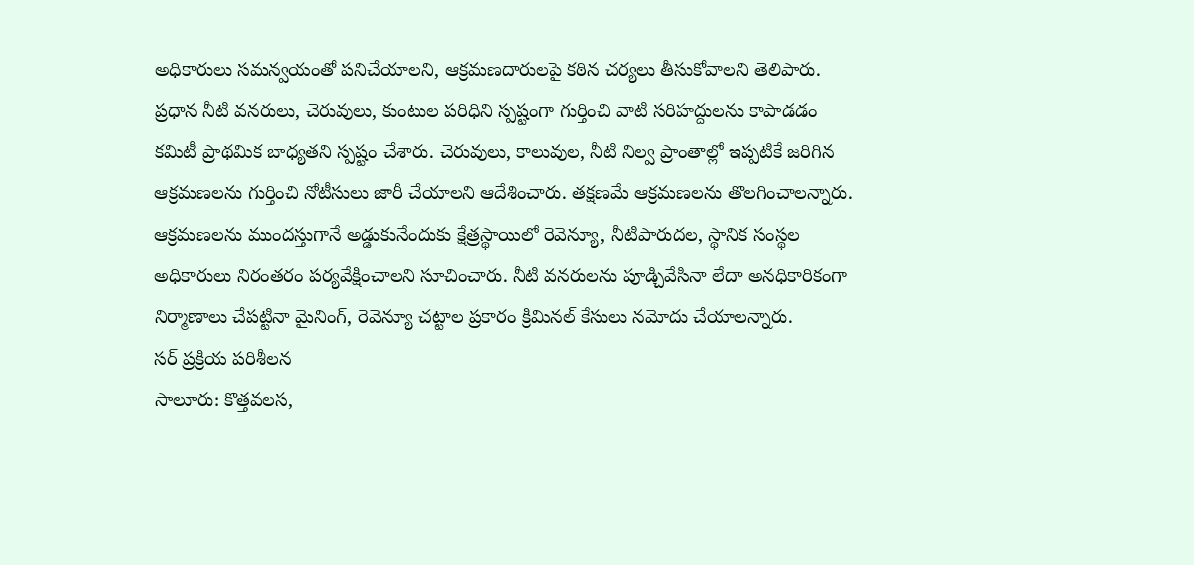అధికారులు సమన్వయంతో పనిచేయాలని, ఆక్రమణదారులపై కఠిన చర్యలు తీసుకోవాలని తెలిపారు. ప్రధాన నీటి వనరులు, చెరువులు, కుంటుల పరిధిని స్పష్టంగా గుర్తించి వాటి సరిహద్దులను కాపాడడం కమిటీ ప్రాథమిక బాధ్యతని స్పష్టం చేశారు. చెరువులు, కాలువుల, నీటి నిల్వ ప్రాంతాల్లో ఇప్పటికే జరిగిన ఆక్రమణలను గుర్తించి నోటీసులు జారీ చేయాలని ఆదేశించారు. తక్షణమే ఆక్రమణలను తొలగించాలన్నారు. ఆక్రమణలను ముందస్తుగానే అడ్డుకునేందుకు క్షేత్రస్థాయిలో రెవెన్యూ, నీటిపారుదల, స్థానిక సంస్థల అధికారులు నిరంతరం పర్యవేక్షించాలని సూచించారు. నీటి వనరులను పూడ్చివేసినా లేదా అనధికారికంగా నిర్మాణాలు చేపట్టినా మైనింగ్, రెవెన్యూ చట్టాల ప్రకారం క్రిమినల్ కేసులు నమోదు చేయాలన్నారు.
సర్ ప్రక్రియ పరిశీలన
సాలూరు: కొత్తవలస,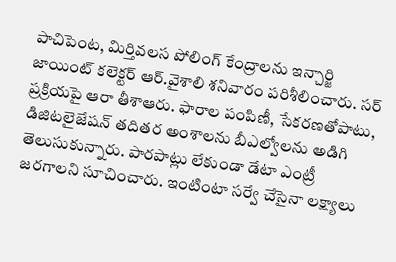పాచిపెంట, మిర్తివలస పోలింగ్ కేంద్రాలను ఇన్చార్జి జాయింట్ కలెక్టర్ ఆర్.వైశాలి శనివారం పరిశీలించారు. సర్ ప్రక్రియపై ఆరా తీశాఆరు. ఫారాల పంపిణీ, సేకరణతోపాటు, డిజిటలైజేషన్ తదితర అంశాలను బీఎల్వోలను అడిగి తెలుసుకున్నారు. పారపాట్లు లేకుండా డేటా ఎంట్రీ జరగాలని సూచించారు. ఇంటింటా సర్వే చేసైనా లక్ష్యాలు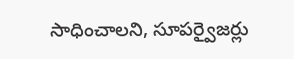సాధించాలని, సూపర్వైజర్లు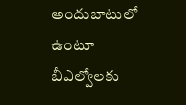అందుబాటులో ఉంటూ బీఎల్వోలకు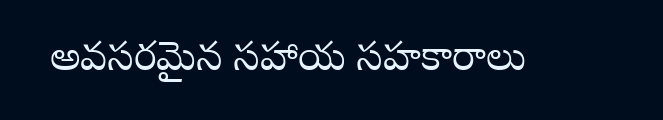అవసరమైన సహాయ సహకారాలు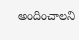అందించాలని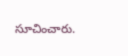సూచించారు.